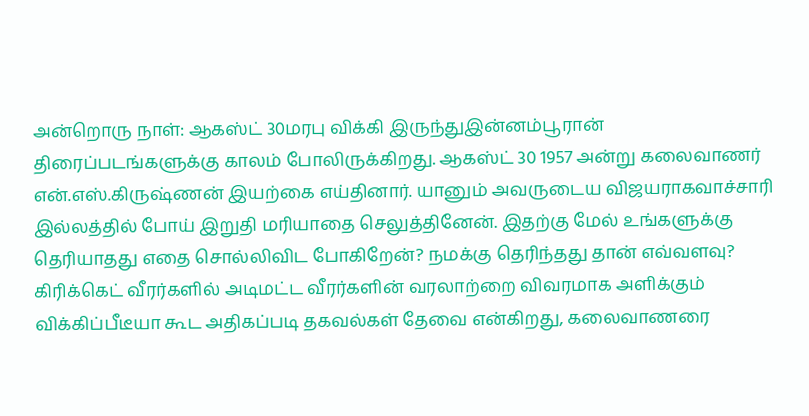அன்றொரு நாள்: ஆகஸ்ட் 30மரபு விக்கி இருந்துஇன்னம்பூரான்
திரைப்படங்களுக்கு காலம் போலிருக்கிறது. ஆகஸ்ட் 30 1957 அன்று கலைவாணர் என்.எஸ்.கிருஷ்ணன் இயற்கை எய்தினார். யானும் அவருடைய விஜயராகவாச்சாரி இல்லத்தில் போய் இறுதி மரியாதை செலுத்தினேன். இதற்கு மேல் உங்களுக்கு தெரியாதது எதை சொல்லிவிட போகிறேன்? நமக்கு தெரிந்தது தான் எவ்வளவு? கிரிக்கெட் வீரர்களில் அடிமட்ட வீரர்களின் வரலாற்றை விவரமாக அளிக்கும் விக்கிப்பீடீயா கூட அதிகப்படி தகவல்கள் தேவை என்கிறது, கலைவாணரை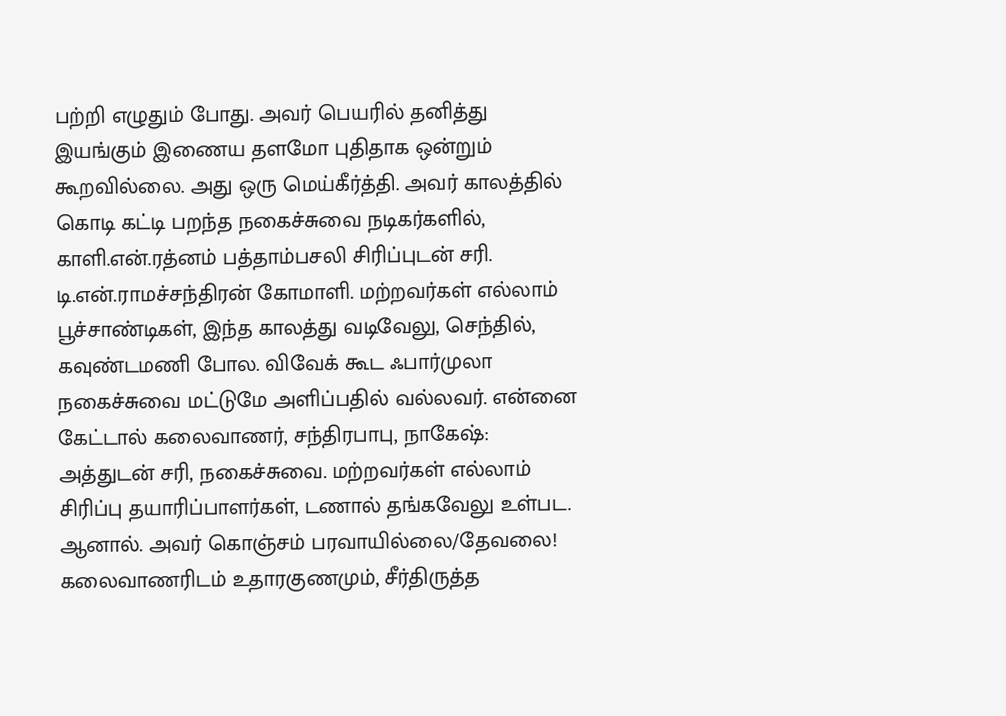பற்றி எழுதும் போது. அவர் பெயரில் தனித்து இயங்கும் இணைய தளமோ புதிதாக ஒன்றும் கூறவில்லை. அது ஒரு மெய்கீர்த்தி. அவர் காலத்தில் கொடி கட்டி பறந்த நகைச்சுவை நடிகர்களில், காளி.என்.ரத்னம் பத்தாம்பசலி சிரிப்புடன் சரி. டி.என்.ராமச்சந்திரன் கோமாளி. மற்றவர்கள் எல்லாம் பூச்சாண்டிகள், இந்த காலத்து வடிவேலு, செந்தில், கவுண்டமணி போல. விவேக் கூட ஃபார்முலா நகைச்சுவை மட்டுமே அளிப்பதில் வல்லவர். என்னை கேட்டால் கலைவாணர், சந்திரபாபு, நாகேஷ்: அத்துடன் சரி, நகைச்சுவை. மற்றவர்கள் எல்லாம் சிரிப்பு தயாரிப்பாளர்கள், டணால் தங்கவேலு உள்பட. ஆனால். அவர் கொஞ்சம் பரவாயில்லை/தேவலை! கலைவாணரிடம் உதாரகுணமும், சீர்திருத்த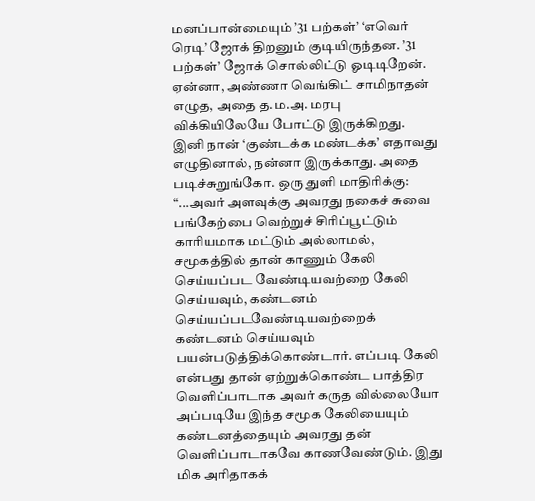மனப்பான்மையும் ’31 பற்கள்’ ‘எவெர் ரெடி’ ஜோக் திறனும் குடியிருந்தன. ’31 பற்கள்’ ஜோக் சொல்லிட்டு ஓடிடிறேன். ஏன்னா, அண்ணா வெங்கிட் சாமிநாதன் எழுத, அதை த.ம.அ. மரபு விக்கியிலேயே போட்டு இருக்கிறது. இனி நான் ‘குண்டக்க மண்டக்க’ எதாவது எழுதினால், நன்னா இருக்காது. அதை படிச்சுறுங்கோ. ஒரு துளி மாதிரிக்கு:
“...அவர் அளவுக்கு அவரது நகைச் சுவை பங்கேற்பை வெற்றுச் சிரிப்பூட்டும் காரியமாக மட்டும் அல்லாமல், சமூகத்தில் தான் காணும் கேலி செய்யப்பட வேண்டியவற்றை கேலி செய்யவும், கண்டனம் செய்யப்படவேண்டியவற்றைக் கண்டனம் செய்யவும் பயன்படுத்திக்கொண்டார். எப்படி கேலி என்பது தான் ஏற்றுக்கொண்ட பாத்திர வெளிப்பாடாக அவர் கருத வில்லையோ அப்படியே இந்த சமூக கேலியையும் கண்டனத்தையும் அவரது தன் வெளிப்பாடாகவே காணவேண்டும். இது மிக அரிதாகக்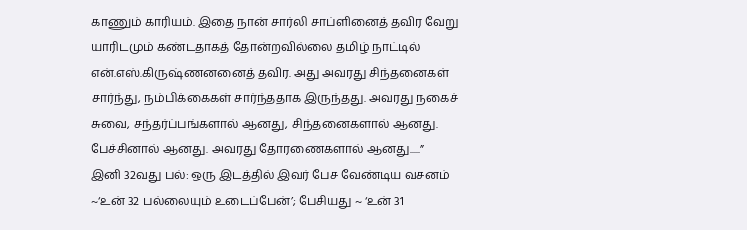காணும் காரியம். இதை நான் சார்லி சாப்ளினைத் தவிர வேறு யாரிடமும் கண்டதாகத் தோன்றவில்லை தமிழ் நாட்டில் என்.எஸ்.கிருஷ்ணனனைத் தவிர. அது அவரது சிந்தனைகள் சார்ந்து, நம்பிக்கைகள் சார்ந்ததாக இருந்தது. அவரது நகைச் சுவை, சந்தர்ப்பங்களால் ஆனது, சிந்தனைகளால் ஆனது. பேச்சினால் ஆனது. அவரது தோரணைகளால் ஆனது.....”
இனி 32வது பல்: ஒரு இடத்தில் இவர் பேச வேண்டிய வசனம் ~‘உன் 32 பல்லையும் உடைப்பேன்’; பேசியது ~ ‘உன் 31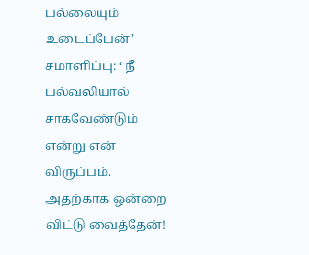பல்லையும் உடைப்பேன்’ சமாளிப்பு: ‘ நீ பல்வலியால் சாகவேண்டும் என்று என் விருப்பம். அதற்காக ஒன்றை விட்டு வைத்தேன்!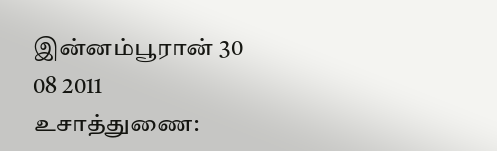இன்னம்பூரான் 30 08 2011 உசாத்துணை: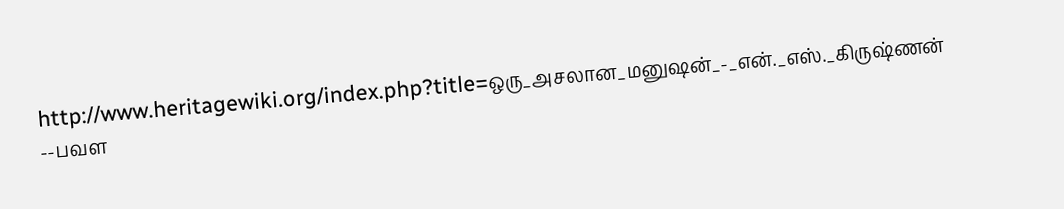http://www.heritagewiki.org/index.php?title=ஒரு_அசலான_மனுஷன்_-_என்._எஸ்._கிருஷ்ணன்
--பவள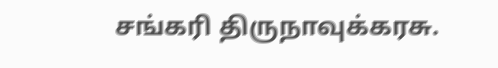சங்கரி திருநாவுக்கரசு.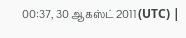00:37, 30 ஆகஸ்ட் 2011 (UTC) |